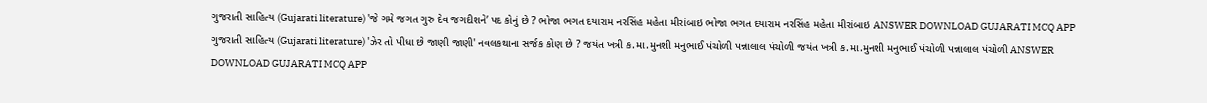ગુજરાતી સાહિત્ય (Gujarati literature) 'જે ગમે જગત ગુરુ દેવ જગદીશને’ પદ કોનું છે ? ભોજા ભગત દયારામ નરસિંહ મહેતા મીરાંબાઇ ભોજા ભગત દયારામ નરસિંહ મહેતા મીરાંબાઇ ANSWER DOWNLOAD GUJARATI MCQ APP
ગુજરાતી સાહિત્ય (Gujarati literature) 'ઝેર તો પીધા છે જાણી જાણી' નવલકથાના સર્જક કોણ છે ? જયંત ખત્રી ક.મા.મુનશી મનુભાઈ પંચોળી પન્નાલાલ પંચોળી જયંત ખત્રી ક.મા.મુનશી મનુભાઈ પંચોળી પન્નાલાલ પંચોળી ANSWER DOWNLOAD GUJARATI MCQ APP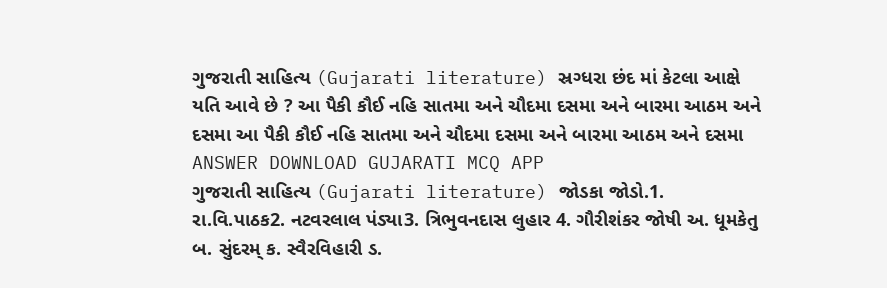ગુજરાતી સાહિત્ય (Gujarati literature) સ્રગ્ધરા છંદ માં કેટલા આક્ષે યતિ આવે છે ? આ પૈકી કૌઈ નહિ સાતમા અને ચૌદમા દસમા અને બારમા આઠમ અને દસમા આ પૈકી કૌઈ નહિ સાતમા અને ચૌદમા દસમા અને બારમા આઠમ અને દસમા ANSWER DOWNLOAD GUJARATI MCQ APP
ગુજરાતી સાહિત્ય (Gujarati literature) જોડકા જોડો.1. રા.વિ.પાઠક2. નટવરલાલ પંડ્યા3. ત્રિભુવનદાસ લુહાર 4. ગૌરીશંકર જોષી અ. ધૂમકેતુ બ. સુંદરમ્ ક. સ્વૈરવિહારી ડ.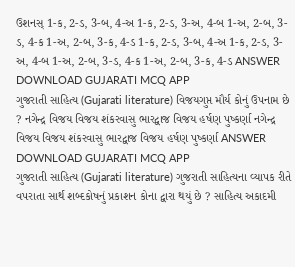ઉશનસ્ 1-ક, 2-ડ, 3-બ, 4-અ 1-ક, 2-ડ, 3-અ, 4-બ 1-અ, 2-બ, 3-ડ, 4-ક 1-અ, 2-બ, 3-ક, 4-ડ 1-ક, 2-ડ, 3-બ, 4-અ 1-ક, 2-ડ, 3-અ, 4-બ 1-અ, 2-બ, 3-ડ, 4-ક 1-અ, 2-બ, 3-ક, 4-ડ ANSWER DOWNLOAD GUJARATI MCQ APP
ગુજરાતી સાહિત્ય (Gujarati literature) વિજયગુપ્ત મૌર્ય કોનું ઉપનામ છે ? નગેન્દ્ર વિજય વિજય શંકરવાસુ ભારદ્વાજ વિજય હર્ષણ પુષ્કર્ણા નગેન્દ્ર વિજય વિજય શંકરવાસુ ભારદ્વાજ વિજય હર્ષણ પુષ્કર્ણા ANSWER DOWNLOAD GUJARATI MCQ APP
ગુજરાતી સાહિત્ય (Gujarati literature) ગુજરાતી સાહિત્યના વ્યાપક રીતે વપરાતા સાર્થ શબ્દકોષનું પ્રકાશન કોના દ્વારા થયું છે ? સાહિત્ય અકાદમી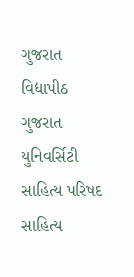ગુજરાત વિદ્યાપીઠ ગુજરાત યુનિવર્સિટી સાહિત્ય પરિષદ સાહિત્ય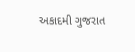અકાદમી ગુજરાત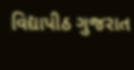વિદ્યાપીઠ ગુજરાત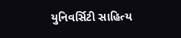યુનિવર્સિટી સાહિત્ય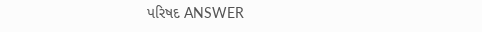પરિષદ ANSWER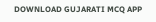DOWNLOAD GUJARATI MCQ APP